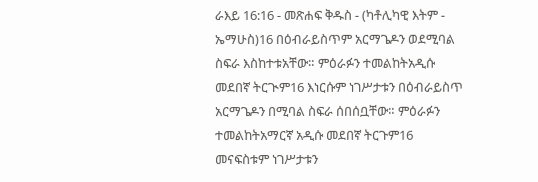ራእይ 16:16 - መጽሐፍ ቅዱስ - (ካቶሊካዊ እትም - ኤማሁስ)16 በዕብራይስጥም አርማጌዶን ወደሚባል ስፍራ እስከተቱአቸው። ምዕራፉን ተመልከትአዲሱ መደበኛ ትርጒም16 እነርሱም ነገሥታቱን በዕብራይስጥ አርማጌዶን በሚባል ስፍራ ሰበሰቧቸው። ምዕራፉን ተመልከትአማርኛ አዲሱ መደበኛ ትርጉም16 መናፍስቱም ነገሥታቱን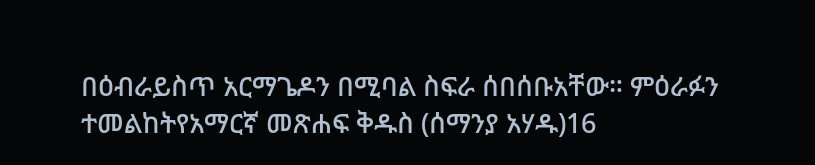በዕብራይስጥ አርማጌዶን በሚባል ስፍራ ሰበሰቡአቸው። ምዕራፉን ተመልከትየአማርኛ መጽሐፍ ቅዱስ (ሰማንያ አሃዱ)16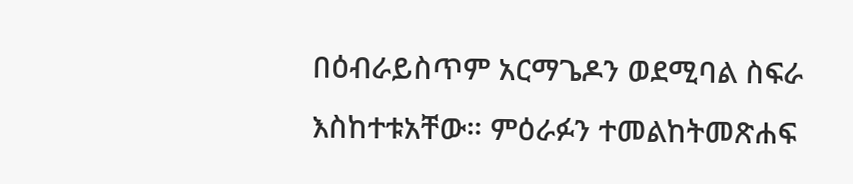በዕብራይስጥም አርማጌዶን ወደሚባል ስፍራ እስከተቱአቸው። ምዕራፉን ተመልከትመጽሐፍ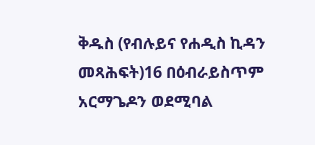ቅዱስ (የብሉይና የሐዲስ ኪዳን መጻሕፍት)16 በዕብራይስጥም አርማጌዶን ወደሚባል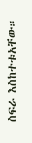ስፍራ እስከተቱአቸው።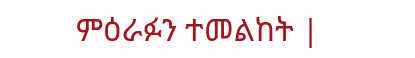ምዕራፉን ተመልከት |